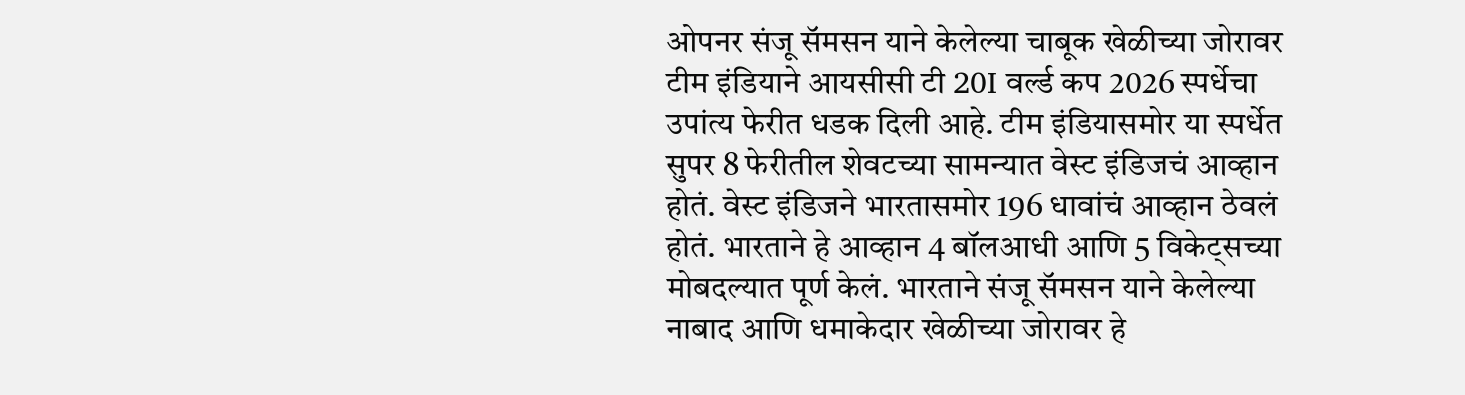ओपनर संजू सॅमसन याने केलेल्या चाबूक खेळीच्या जोरावर टीम इंडियाने आयसीसी टी 20I वर्ल्ड कप 2026 स्पर्धेचा उपांत्य फेरीत धडक दिली आहे. टीम इंडियासमोर या स्पर्धेत सुपर 8 फेरीतील शेवटच्या सामन्यात वेस्ट इंडिजचं आव्हान होतं. वेस्ट इंडिजने भारतासमोर 196 धावांचं आव्हान ठेवलं होतं. भारताने हे आव्हान 4 बॉलआधी आणि 5 विकेट्सच्या मोबदल्यात पूर्ण केलं. भारताने संजू सॅमसन याने केलेल्या नाबाद आणि धमाकेदार खेळीच्या जोरावर हे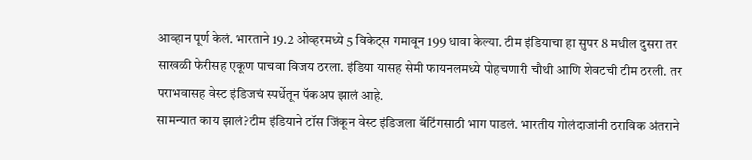आव्हान पूर्ण केलं. भारताने 19.2 ओव्हरमध्ये 5 विकेट्स गमावून 199 धावा केल्या. टीम इंडियाचा हा सुपर 8 मधील दुसरा तर साखळी फेरीसह एकूण पाचवा विजय ठरला. इंडिया यासह सेमी फायनलमध्ये पोहचणारी चौथी आणि शेवटची टीम ठरली. तर पराभवासह वेस्ट इंडिजचं स्पर्धेतून पॅकअप झालं आहे.
सामन्यात काय झालं?टीम इंडियाने टॉस जिंकून वेस्ट इंडिजला बॅटिंगसाठी भाग पाडलं. भारतीय गोलंदाजांनी ठराविक अंतराने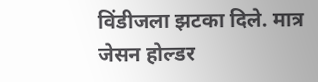विंडीजला झटका दिले. मात्र जेसन होल्डर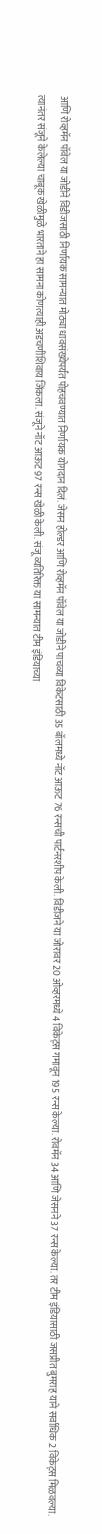आणि रोव्हमॅन पॉवेल या जोडीने विंडीजसाठी निर्णायक सामन्यात मोठ्या धावसंख्येपर्यंत पोहचवण्यात निर्णायक योगदान दिलं. जेसन होल्डर आणि रोव्हमॅन पॉवेल या जोडीने पाचव्या विकेटसाठी 35 बॉलमध्ये नॉट आऊट 76 रन्सची पार्टनरशीप केली. विंडीजने या जोरावर 20 ओव्हरमध्ये 4 विकेट्स गमावून 195 रन्स केल्या. रोवमॅन 34 आणि जेसनने 37 रन्स केल्या. तर टीम इंडियासाठी जसप्रीत बुमराह याने सर्वाधिक 2 विकेट्स मिळवल्या.
त्यानंतर संजूने केलेल्या चाबूक खेळीमुळे भारताने हा सामना कोणत्याही अडचणींशिवाय जिंकला. संजूने नॉट आऊट 97 रन्स खेळी केली. संजू व्यतिरिक्त या सामन्यात टीम इंडियाच्या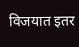विजयात इतर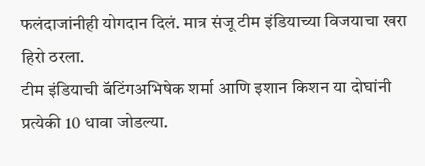फलंदाजांनीही योगदान दिलं. मात्र संजू टीम इंडियाच्या विजयाचा खरा हिरो ठरला.
टीम इंडियाची बॅटिंगअभिषेक शर्मा आणि इशान किशन या दोघांनी प्रत्येकी 10 धावा जोडल्या.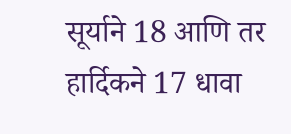सूर्याने 18 आणि तर हार्दिकने 17 धावा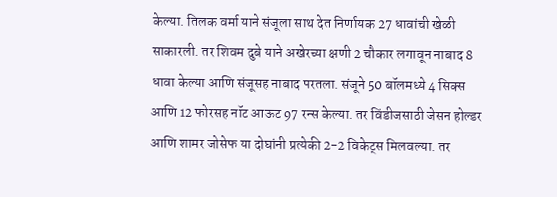केल्या. तिलक वर्मा याने संजूला साथ देत निर्णायक 27 धावांची खेळी साकारली. तर शिवम दुबे याने अखेरच्या क्षणी 2 चौकार लगावून नाबाद 8 धावा केल्या आणि संजूसह नाबाद परतला. संजूने 50 बॉलमध्ये 4 सिक्स आणि 12 फोरसह नॉट आऊट 97 रन्स केल्या. तर विंडीजसाठी जेसन होल्डर आणि शामर जोसेफ या दोघांनी प्रत्येकी 2-2 विकेट्स मिलवल्या. तर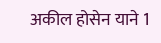अकील होसेन याने 1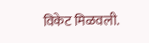विकेट मिळवली.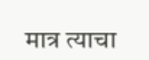मात्र त्याचा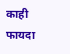काही फायदा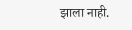झाला नाही.